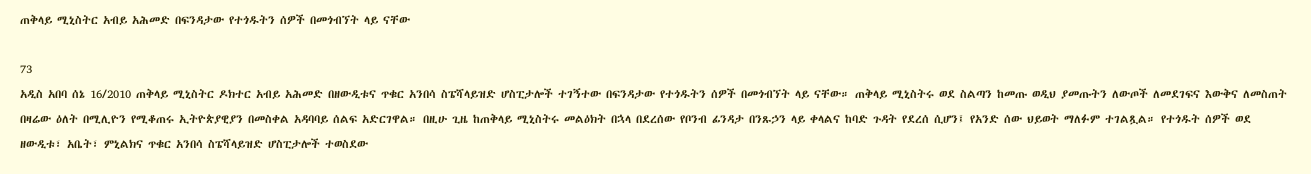ጠቅላይ ሚኒስትር አብይ አሕመድ በፍንዳታው የተጎዱትን ሰዎች በመጎብኘት ላይ ናቸው

73
አዲስ አበባ ሰኔ 16/2010 ጠቅላይ ሚኒስትር ዶክተር አብይ አሕመድ በዘውዲቱና ጥቁር አንበሳ ስፔሻላይዝድ ሆስፒታሎች ተገኝተው በፍንዳታው የተጎዱትን ሰዎች በመጎብኘት ላይ ናቸው። ጠቅላይ ሚኒስትሩ ወደ ስልጣን ከመጡ ወዲህ ያመጡትን ለውጦች ለመደገፍና እውቅና ለመስጠት በዛሬው ዕለት በሚሊዮን የሚቆጠሩ ኢትዮጵያዊያን በመስቀል አዳባባይ ሰልፍ አድርገዋል። በዚሁ ጊዜ ከጠቅላይ ሚኒስትሩ መልዕክት በኋላ በደረሰው የቦንብ ፊንዳታ በንጹኃን ላይ ቀላልና ከባድ ጉዳት የደረሰ ሲሆን፤ የአንድ ሰው ህይወት ማለፉም ተገልጿል። የተጎዱት ሰዎች ወደ ዘውዲቱ፣ አቤት፣ ምኒልክና ጥቁር አንበሳ ስፔሻላይዝድ ሆስፒታሎች ተወስደው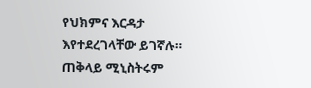የህክምና እርዳታ እየተደረገላቸው ይገኛሉ። ጠቅላይ ሚኒስትሩም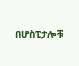በሆስፒታሎቹ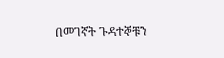በመገኛት ጉዳተኞቹን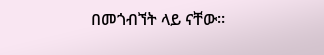በመጎብኘት ላይ ናቸው።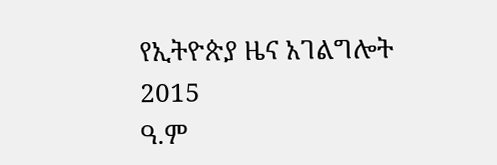የኢትዮጵያ ዜና አገልግሎት
2015
ዓ.ም